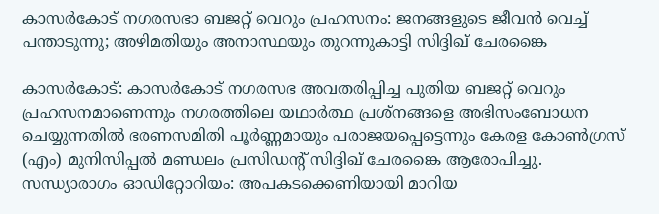കാസർകോട് നഗരസഭാ ബജറ്റ് വെറും പ്രഹസനം: ജനങ്ങളുടെ ജീവൻ വെച്ച് പന്താടുന്നു; അഴിമതിയും അനാസ്ഥയും തുറന്നുകാട്ടി സിദ്ദിഖ് ചേരങ്കൈ

കാസർകോട്: കാസർകോട് നഗരസഭ അവതരിപ്പിച്ച പുതിയ ബജറ്റ് വെറും പ്രഹസനമാണെന്നും നഗരത്തിലെ യഥാർത്ഥ പ്രശ്നങ്ങളെ അഭിസംബോധന ചെയ്യുന്നതിൽ ഭരണസമിതി പൂർണ്ണമായും പരാജയപ്പെട്ടെന്നും കേരള കോൺഗ്രസ് (എം) മുനിസിപ്പൽ മണ്ഡലം പ്രസിഡന്റ് സിദ്ദിഖ് ചേരങ്കൈ ആരോപിച്ചു.
സന്ധ്യാരാഗം ഓഡിറ്റോറിയം: അപകടക്കെണിയായി മാറിയ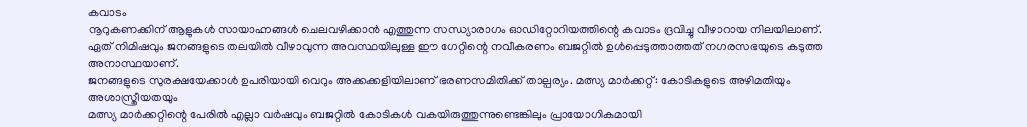കവാടം
നൂറുകണക്കിന് ആളുകൾ സായാഹ്നങ്ങൾ ചെലവഴിക്കാൻ എത്തുന്ന സന്ധ്യാരാഗം ഓഡിറ്റോറിയത്തിന്റെ കവാടം ദ്രവിച്ചു വീഴാറായ നിലയിലാണ്. ഏത് നിമിഷവും ജനങ്ങളുടെ തലയിൽ വീഴാവുന്ന അവസ്ഥയിലുള്ള ഈ ഗേറ്റിന്റെ നവീകരണം ബജറ്റിൽ ഉൾപ്പെടുത്താത്തത് നഗരസഭയുടെ കടുത്ത അനാസ്ഥയാണ്.
ജനങ്ങളുടെ സുരക്ഷയേക്കാൾ ഉപരിയായി വെറും അക്കക്കളിയിലാണ് ഭരണസമിതിക്ക് താല്പര്യം. മത്സ്യ മാർക്കറ്റ്: കോടികളുടെ അഴിമതിയും അശാസ്ത്രീയതയും
മത്സ്യ മാർക്കറ്റിന്റെ പേരിൽ എല്ലാ വർഷവും ബജറ്റിൽ കോടികൾ വകയിരുത്തുന്നുണ്ടെങ്കിലും പ്രായോഗികമായി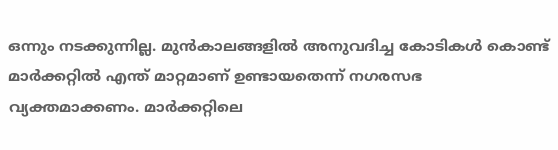ഒന്നും നടക്കുന്നില്ല. മുൻകാലങ്ങളിൽ അനുവദിച്ച കോടികൾ കൊണ്ട് മാർക്കറ്റിൽ എന്ത് മാറ്റമാണ് ഉണ്ടായതെന്ന് നഗരസഭ വ്യക്തമാക്കണം. മാർക്കറ്റിലെ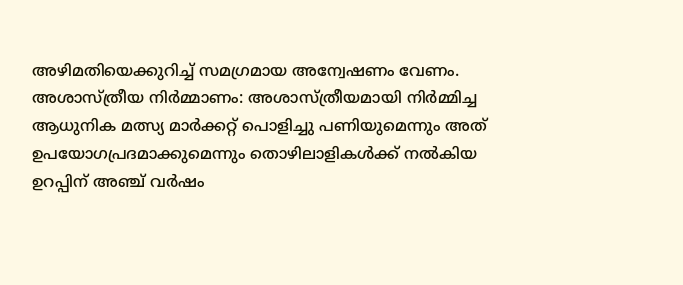അഴിമതിയെക്കുറിച്ച് സമഗ്രമായ അന്വേഷണം വേണം.
അശാസ്ത്രീയ നിർമ്മാണം: അശാസ്ത്രീയമായി നിർമ്മിച്ച ആധുനിക മത്സ്യ മാർക്കറ്റ് പൊളിച്ചു പണിയുമെന്നും അത് ഉപയോഗപ്രദമാക്കുമെന്നും തൊഴിലാളികൾക്ക് നൽകിയ ഉറപ്പിന് അഞ്ച് വർഷം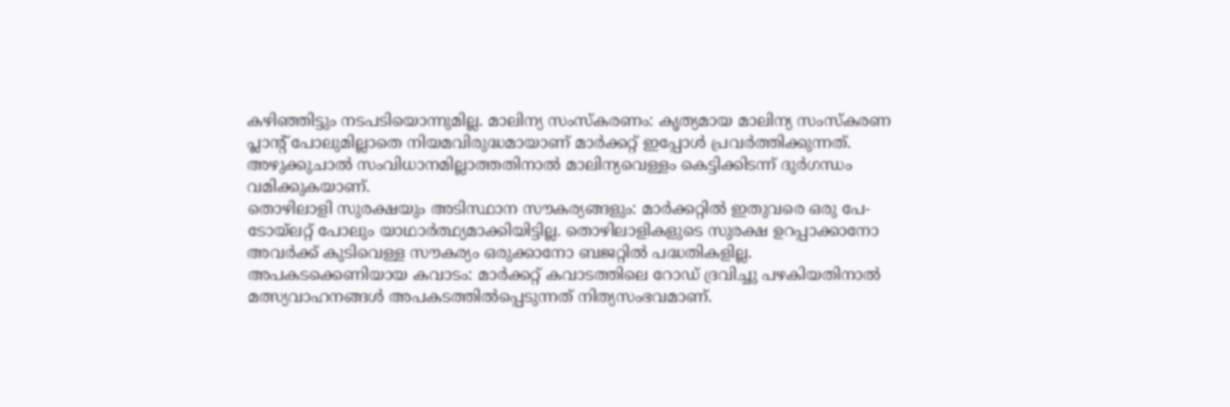കഴിഞ്ഞിട്ടും നടപടിയൊന്നുമില്ല. മാലിന്യ സംസ്കരണം: കൃത്യമായ മാലിന്യ സംസ്കരണ പ്ലാന്റ് പോലുമില്ലാതെ നിയമവിരുദ്ധമായാണ് മാർക്കറ്റ് ഇപ്പോൾ പ്രവർത്തിക്കുന്നത്. അഴുക്കുചാൽ സംവിധാനമില്ലാത്തതിനാൽ മാലിന്യവെള്ളം കെട്ടിക്കിടന്ന് ദുർഗന്ധം വമിക്കുകയാണ്.
തൊഴിലാളി സുരക്ഷയും അടിസ്ഥാന സൗകര്യങ്ങളും: മാർക്കറ്റിൽ ഇതുവരെ ഒരു പേ-ടോയ്ലറ്റ് പോലും യാഥാർത്ഥ്യമാക്കിയിട്ടില്ല. തൊഴിലാളികളുടെ സുരക്ഷ ഉറപ്പാക്കാനോ അവർക്ക് കുടിവെള്ള സൗകര്യം ഒരുക്കാനോ ബജറ്റിൽ പദ്ധതികളില്ല.
അപകടക്കെണിയായ കവാടം: മാർക്കറ്റ് കവാടത്തിലെ റോഡ് ദ്രവിച്ചു പഴകിയതിനാൽ മത്സ്യവാഹനങ്ങൾ അപകടത്തിൽപ്പെടുന്നത് നിത്യസംഭവമാണ്.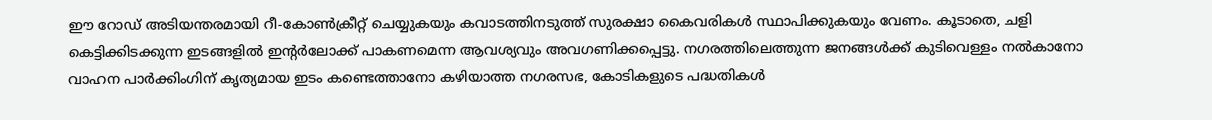ഈ റോഡ് അടിയന്തരമായി റീ-കോൺക്രീറ്റ് ചെയ്യുകയും കവാടത്തിനടുത്ത് സുരക്ഷാ കൈവരികൾ സ്ഥാപിക്കുകയും വേണം. കൂടാതെ, ചളി കെട്ടിക്കിടക്കുന്ന ഇടങ്ങളിൽ ഇന്റർലോക്ക് പാകണമെന്ന ആവശ്യവും അവഗണിക്കപ്പെട്ടു. നഗരത്തിലെത്തുന്ന ജനങ്ങൾക്ക് കുടിവെള്ളം നൽകാനോ വാഹന പാർക്കിംഗിന് കൃത്യമായ ഇടം കണ്ടെത്താനോ കഴിയാത്ത നഗരസഭ, കോടികളുടെ പദ്ധതികൾ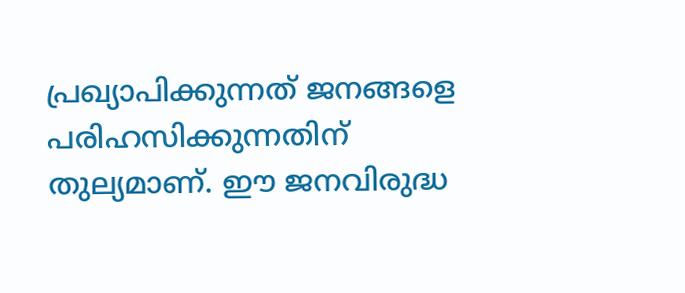പ്രഖ്യാപിക്കുന്നത് ജനങ്ങളെ പരിഹസിക്കുന്നതിന് തുല്യമാണ്. ഈ ജനവിരുദ്ധ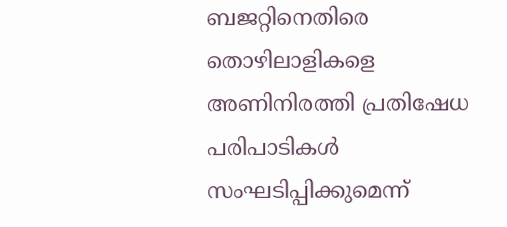ബജറ്റിനെതിരെ തൊഴിലാളികളെ അണിനിരത്തി പ്രതിഷേധ പരിപാടികൾ സംഘടിപ്പിക്കുമെന്ന്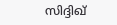സിദ്ദിഖ്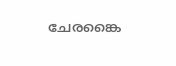ചേരങ്കൈ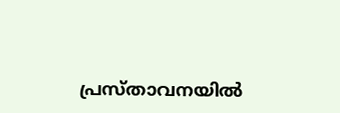പ്രസ്താവനയിൽ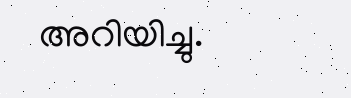അറിയിച്ചു.